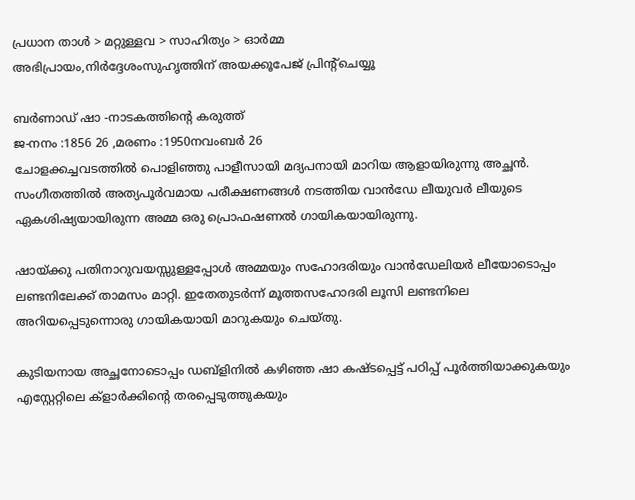പ്രധാന താള്‍ > മറ്റുള്ളവ > സാഹിത്യം > ഓര്‍മ്മ
അഭിപ്രായം,നിര്‍ദ്ദേശംസുഹൃത്തിന് അയക്കൂപേജ് പ്രിന്‍റ്ചെയ്യൂ

ബര്‍ണാഡ് ഷാ -നാടകത്തിന്‍റെ കരുത്ത്
ജ-നനം :1856 26 ,മരണം :1950നവംബര്‍ 26
ചോളക്കച്ചവടത്തില്‍ പൊളിഞ്ഞു പാളീസായി മദ്യപനായി മാറിയ ആളായിരുന്നു അച്ഛന്‍. സംഗീതത്തില്‍ അത്യപൂര്‍വമായ പരീക്ഷണങ്ങള്‍ നടത്തിയ വാന്‍ഡേ ലീയുവര്‍ ലീയുടെ ഏകശിഷ്യയായിരുന്ന അമ്മ ഒരു പ്രൊഫഷണല്‍ ഗായികയായിരുന്നു.

ഷായ്ക്കു പതിനാറുവയസ്സുള്ളപ്പോള്‍ അമ്മയും സഹോദരിയും വാന്‍ഡേലിയര്‍ ലീയോടൊപ്പം ലണ്ടനിലേക്ക് താമസം മാറ്റി. ഇതേതുടര്‍ന്ന് മൂത്തസഹോദരി ലൂസി ലണ്ടനിലെ അറിയപ്പെടുന്നൊരു ഗായികയായി മാറുകയും ചെയ്തു.

കുടിയനായ അച്ഛനോടൊപ്പം ഡബ്ളിനില്‍ കഴിഞ്ഞ ഷാ കഷ്ടപ്പെട്ട് പഠിപ്പ് പൂര്‍ത്തിയാക്കുകയും എസ്റ്റേറ്റിലെ ക്ളാര്‍ക്കിന്‍റെ തരപ്പെടുത്തുകയും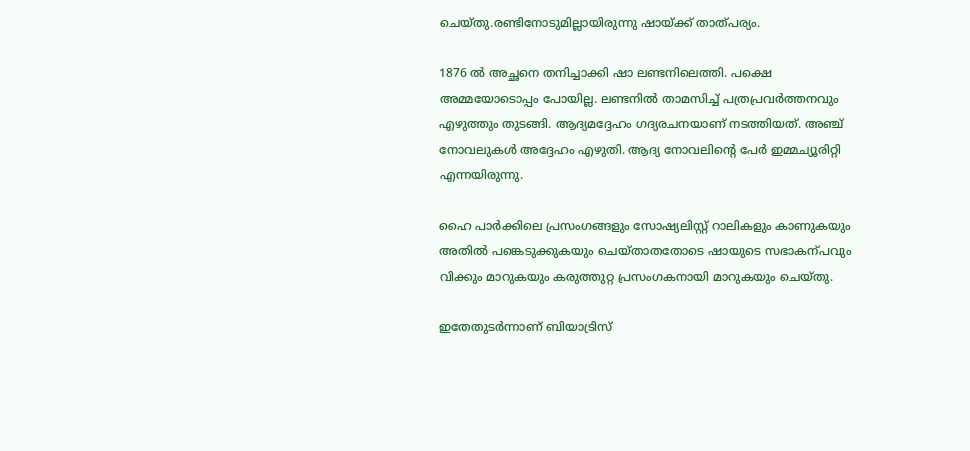ചെയ്തു.രണ്ടിനോടുമില്ലായിരുന്നു ഷായ്ക്ക് താത്പര്യം.

1876 ല്‍ അച്ഛനെ തനിച്ചാക്കി ഷാ ലണ്ടനിലെത്തി. പക്ഷെ അമ്മയോടൊപ്പം പോയില്ല. ലണ്ടനില്‍ താമസിച്ച് പത്രപ്രവര്‍ത്തനവും എഴുത്തും തുടങ്ങി. ആദ്യമദ്ദേഹം ഗദ്യരചനയാണ് നടത്തിയത്. അഞ്ച് നോവലുകള്‍ അദ്ദേഹം എഴുതി. ആദ്യ നോവലിന്‍റെ പേര്‍ ഇമ്മച്യൂരിറ്റി എന്നയിരുന്നു.

ഹൈ പാര്‍ക്കിലെ പ്രസംഗങ്ങളും സോഷ്യലിസ്റ്റ് റാലികളും കാണുകയും അതില്‍ പങ്കെടുക്കുകയും ചെയ്താതതോടെ ഷായുടെ സഭാകന്പവും വിക്കും മാറുകയും കരുത്തുറ്റ പ്രസംഗകനായി മാറുകയും ചെയ്തു.

ഇതേതുടര്‍ന്നാണ് ബിയാട്രിസ്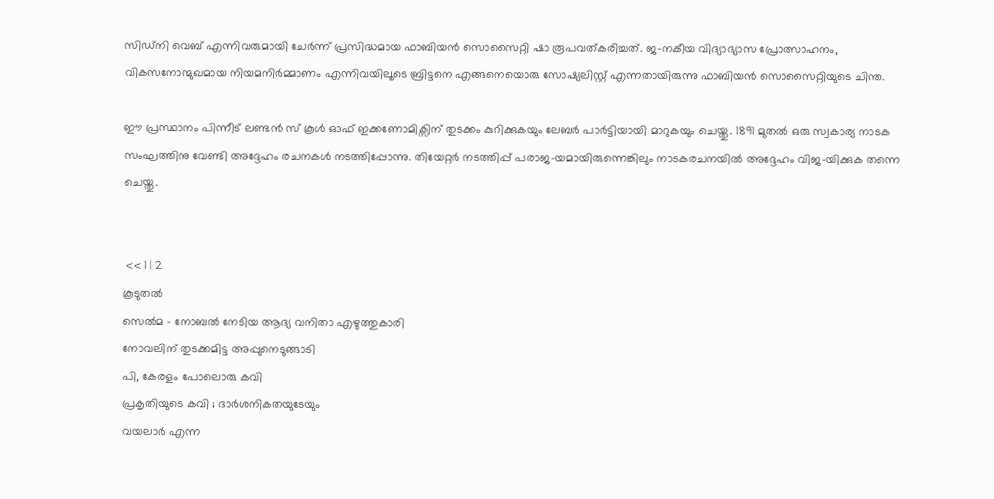സിഡ്നി വെബ് എന്നിവരുമായി ചേര്‍ന്ന് പ്രസിദ്ധമായ ഫാബിയന്‍ സൊസൈറ്റി ഷാ രൂപവത്കരിച്ചത്. ജ-നകീയ വിദ്യാഭ്യാസ പ്രോത്സാഹനം, വികസനോന്മുഖമായ നിയമനിര്‍മ്മാണം എന്നിവയിലൂടെ ബ്രിട്ടനെ എങ്ങനെയൊരു സോഷ്യലിസ്റ്റ് എന്നതായിരുന്നു ഫാബിയന്‍ സൊസൈറ്റിയുടെ ചിന്ത.

ഈ പ്രസ്ഥാനം പിന്നീട് ലണ്ടന്‍ സ് കൂള്‍ ഓഫ് ഇക്കണോമിക്സിന് തുടക്കം കുറിക്കുകയും ലേബര്‍ പാര്‍ട്ടിയായി മാറുകയും ചെയ്തു. 1891 മുതല്‍ ഒരു സ്വകാര്യ നാടക സംഘത്തിനു വേണ്ടി അദ്ദേഹം രചനകള്‍ നടത്തിപ്പോന്നു. തിയേറ്റര്‍ നടത്തിപ്പ് പരാജ-യമായിരുന്നെങ്കിലും നാടകരചനയില്‍ അദ്ദേഹം വിജ-യിക്കുക തന്നെ ചെയ്തു.


 << 1 | 2
കൂടുതല്‍
സെല്‍മ - നോബല്‍ നേടിയ ആദ്യ വനിതാ എഴുത്തുകാരി
നോവലിന് തുടക്കമിട്ട അപ്പുനെടുങ്ങാടി
പി, കേരളം പോലൊരു കവി
പ്രകൃതിയുടെ കവി ; ദാര്‍ശനികതയുടേയും
വയലാര്‍ എന്ന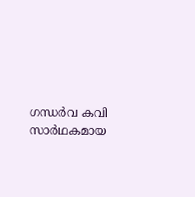ഗന്ധര്‍വ കവി
സാര്‍ഥകമായ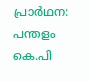പ്രാര്‍ഥന: പന്തളം കെ.പി